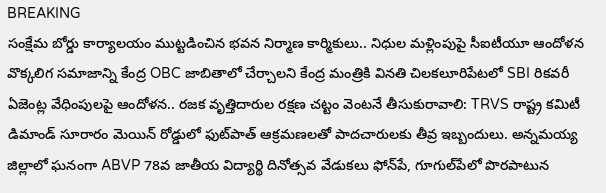BREAKING
సంక్షేమ బోర్డు కార్యాలయం ముట్టడించిన భవన నిర్మాణ కార్మికులు.. నిధుల మళ్లింపుపై సీఐటీయూ ఆందోళన వొక్కలిగ సమాజాన్ని కేంద్ర OBC జాబితాలో చేర్చాలని కేంద్ర మంత్రికి వినతి చిలకలూరిపేటలో SBI రికవరీ ఏజెంట్ల వేధింపులపై ఆందోళన.. రజక వృత్తిదారుల రక్షణ చట్టం వెంటనే తీసుకురావాలి: TRVS రాష్ట్ర కమిటీ డిమాండ్ సూరారం మెయిన్ రోడ్డులో ఫుట్‌పాత్ ఆక్రమణలతో పాదచారులకు తీవ్ర ఇబ్బందులు. అన్నమయ్య జిల్లాలో ఘనంగా ABVP 78వ జాతీయ విద్యార్థి దినోత్సవ వేడుకలు ఫోన్‌పే, గూగుల్‌పేలో పొరపాటున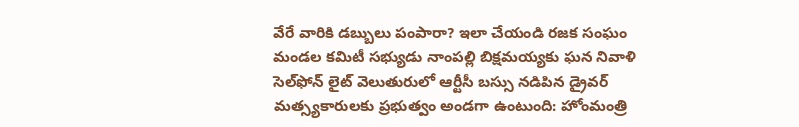వేరే వారికి డబ్బులు పంపారా? ఇలా చేయండి రజక సంఘం మండల కమిటీ సభ్యుడు నాంపల్లి బిక్షమయ్యకు ఘన నివాళి సెల్‌ఫోన్ లైట్ వెలుతురులో ఆర్టీసీ బస్సు నడిపిన డ్రైవర్ మత్స్యకారులకు ప్రభుత్వం అండగా ఉంటుంది: హోంమంత్రి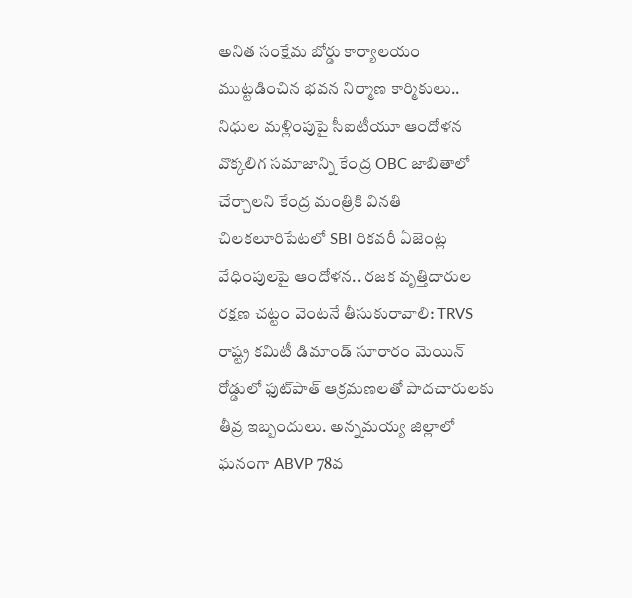అనిత సంక్షేమ బోర్డు కార్యాలయం ముట్టడించిన భవన నిర్మాణ కార్మికులు.. నిధుల మళ్లింపుపై సీఐటీయూ ఆందోళన వొక్కలిగ సమాజాన్ని కేంద్ర OBC జాబితాలో చేర్చాలని కేంద్ర మంత్రికి వినతి చిలకలూరిపేటలో SBI రికవరీ ఏజెంట్ల వేధింపులపై ఆందోళన.. రజక వృత్తిదారుల రక్షణ చట్టం వెంటనే తీసుకురావాలి: TRVS రాష్ట్ర కమిటీ డిమాండ్ సూరారం మెయిన్ రోడ్డులో ఫుట్‌పాత్ ఆక్రమణలతో పాదచారులకు తీవ్ర ఇబ్బందులు. అన్నమయ్య జిల్లాలో ఘనంగా ABVP 78వ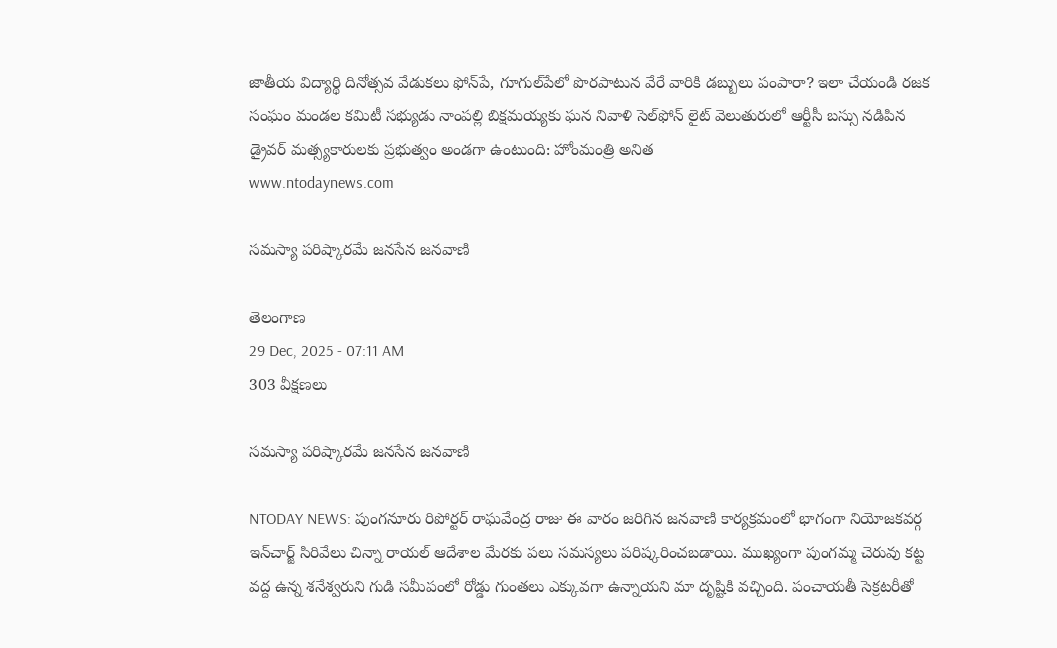జాతీయ విద్యార్థి దినోత్సవ వేడుకలు ఫోన్‌పే, గూగుల్‌పేలో పొరపాటున వేరే వారికి డబ్బులు పంపారా? ఇలా చేయండి రజక సంఘం మండల కమిటీ సభ్యుడు నాంపల్లి బిక్షమయ్యకు ఘన నివాళి సెల్‌ఫోన్ లైట్ వెలుతురులో ఆర్టీసీ బస్సు నడిపిన డ్రైవర్ మత్స్యకారులకు ప్రభుత్వం అండగా ఉంటుంది: హోంమంత్రి అనిత
www.ntodaynews.com

సమస్యా పరిష్కారమే జనసేన జనవాణి

తెలంగాణ
29 Dec, 2025 - 07:11 AM
303 వీక్షణలు

సమస్యా పరిష్కారమే జనసేన జనవాణి

NTODAY NEWS: పుంగనూరు రిపోర్టర్ రాఘవేంద్ర రాజు ఈ వారం జరిగిన జనవాణి కార్యక్రమంలో భాగంగా నియోజకవర్గ ఇన్‌చార్జ్ సిరివేలు చిన్నా రాయల్ ఆదేశాల మేరకు పలు సమస్యలు పరిష్కరించబడాయి. ముఖ్యంగా పుంగమ్మ చెరువు కట్ట వద్ద ఉన్న శనేశ్వరుని గుడి సమీపంలో రోడ్డు గుంతలు ఎక్కువగా ఉన్నాయని మా దృష్టికి వచ్చింది. పంచాయతీ సెక్రటరీతో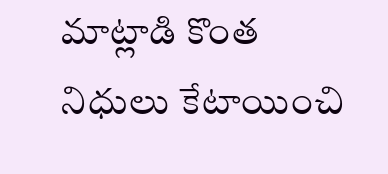మాట్లాడి కొంత నిధులు కేటాయించి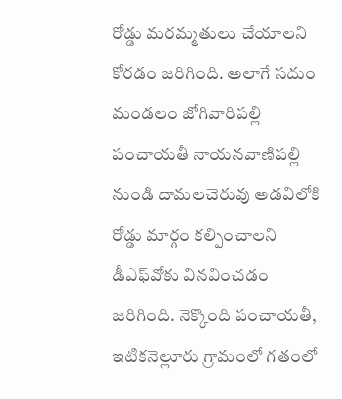రోడ్డు మరమ్మతులు చేయాలని కోరడం జరిగింది. అలాగే సదుం మండలం జోగివారిపల్లి పంచాయతీ నాయనవాణిపల్లి నుండి దామలచెరువు అడవిలోకి రోడ్డు మార్గం కల్పించాలని డీఎఫ్‌వోకు వినవించడం జరిగింది. నెక్కొంది పంచాయతీ, ఇటికనెల్లూరు గ్రామంలో గతంలో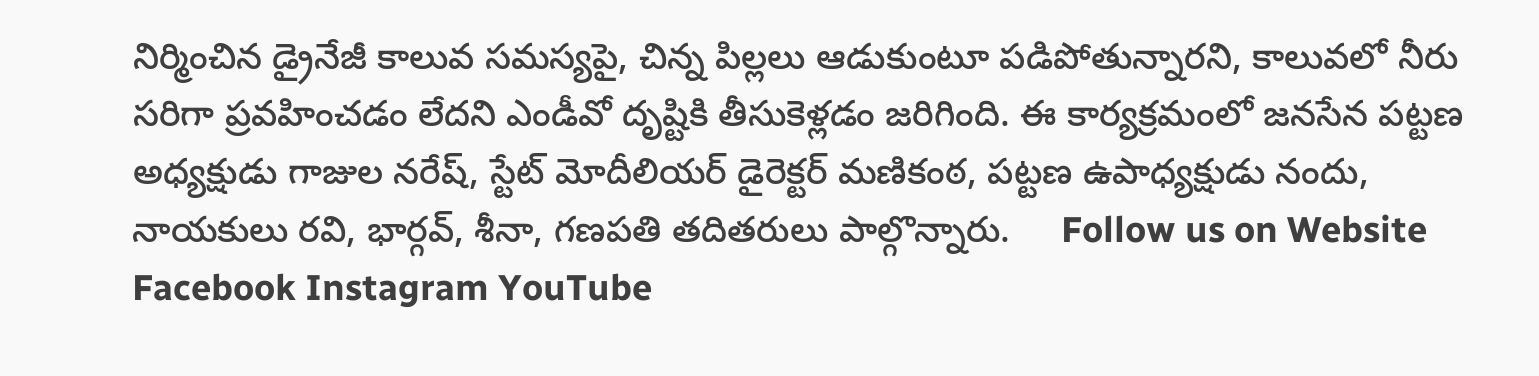నిర్మించిన డ్రైనేజీ కాలువ సమస్యపై, చిన్న పిల్లలు ఆడుకుంటూ పడిపోతున్నారని, కాలువలో నీరు సరిగా ప్రవహించడం లేదని ఎండీవో దృష్టికి తీసుకెళ్లడం జరిగింది. ఈ కార్యక్రమంలో జనసేన పట్టణ అధ్యక్షుడు గాజుల నరేష్, స్టేట్ మోదీలియర్ డైరెక్టర్ మణికంఠ, పట్టణ ఉపాధ్యక్షుడు నందు, నాయకులు రవి, భార్గవ్, శీనా, గణపతి తదితరులు పాల్గొన్నారు.     Follow us on Website Facebook Instagram YouTube